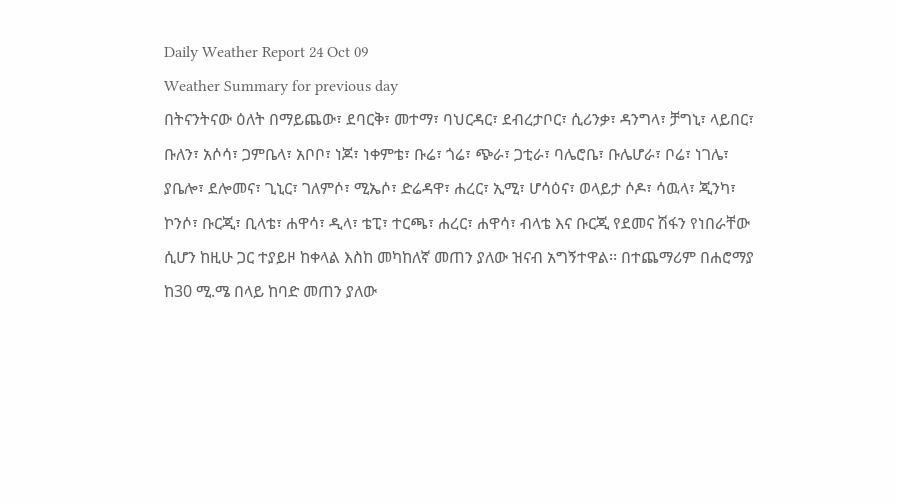Daily Weather Report 24 Oct 09
Weather Summary for previous day
በትናንትናው ዕለት በማይጨው፣ ደባርቅ፣ መተማ፣ ባህርዳር፣ ደብረታቦር፣ ሲሪንቃ፣ ዳንግላ፣ ቻግኒ፣ ላይበር፣ ቡለን፣ አሶሳ፣ ጋምቤላ፣ አቦቦ፣ ነጆ፣ ነቀምቴ፣ ቡሬ፣ ጎሬ፣ ጭራ፣ ጋቲራ፣ ባሌሮቤ፣ ቡሌሆራ፣ ቦሬ፣ ነገሌ፣ ያቤሎ፣ ደሎመና፣ ጊኒር፣ ገለምሶ፣ ሚኤሶ፣ ድሬዳዋ፣ ሐረር፣ ኢሚ፣ ሆሳዕና፣ ወላይታ ሶዶ፣ ሳዉላ፣ ጂንካ፣ ኮንሶ፣ ቡርጂ፣ ቢላቴ፣ ሐዋሳ፣ ዲላ፣ ቴፒ፣ ተርጫ፣ ሐረር፣ ሐዋሳ፣ ብላቴ እና ቡርጂ የደመና ሽፋን የነበራቸው ሲሆን ከዚሁ ጋር ተያይዞ ከቀላል እስከ መካከለኛ መጠን ያለው ዝናብ አግኝተዋል፡፡ በተጨማሪም በሐሮማያ ከ30 ሚ.ሜ በላይ ከባድ መጠን ያለው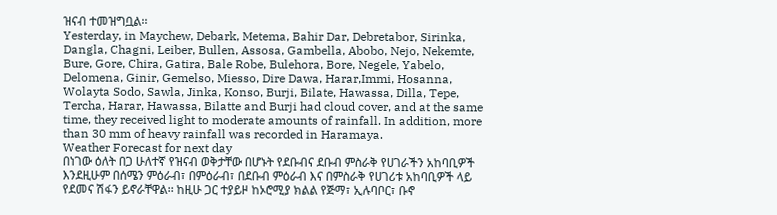ዝናብ ተመዝግቧል፡፡
Yesterday, in Maychew, Debark, Metema, Bahir Dar, Debretabor, Sirinka, Dangla, Chagni, Leiber, Bullen, Assosa, Gambella, Abobo, Nejo, Nekemte, Bure, Gore, Chira, Gatira, Bale Robe, Bulehora, Bore, Negele, Yabelo, Delomena, Ginir, Gemelso, Miesso, Dire Dawa, Harar,Immi, Hosanna, Wolayta Sodo, Sawla, Jinka, Konso, Burji, Bilate, Hawassa, Dilla, Tepe, Tercha, Harar, Hawassa, Bilatte and Burji had cloud cover, and at the same time, they received light to moderate amounts of rainfall. In addition, more than 30 mm of heavy rainfall was recorded in Haramaya.
Weather Forecast for next day
በነገው ዕለት በጋ ሁለተኛ የዝናብ ወቅታቸው በሆኑት የደቡብና ደቡብ ምስራቅ የሀገራችን አከባቢዎች እንደዚሁም በሰሜን ምዕራብ፣ በምዕራብ፣ በደቡብ ምዕራብ እና በምስራቅ የሀገሪቱ አከባቢዎች ላይ የደመና ሽፋን ይኖራቸዋል፡፡ ከዚሁ ጋር ተያይዞ ከኦሮሚያ ክልል የጅማ፣ ኢሉባቦር፣ ቡኖ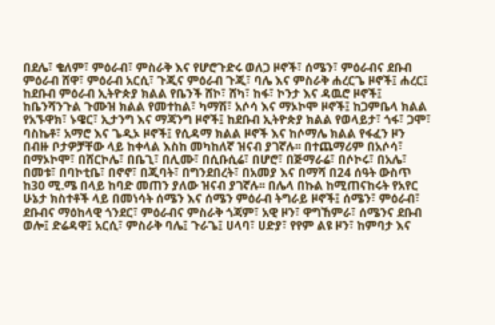በደሌ፣ ቄለም፣ ምዕራብ፣ ምስራቅ እና የሆሮጉድሩ ወለጋ ዞኖች፣ ሰሜን፣ ምዕራብና ደቡብ ምዕራብ ሸዋ፣ ምዕራብ አርሲ፣ ጉጂና ምዕራብ ጉጂ፣ ባሌ እና ምስራቅ ሐረርጌ ዞኖች፤ ሐረር፤ ከደቡብ ምዕራብ ኢትዮጵያ ክልል የቤንች ሸኮ፣ ሸካ፣ ከፋ፣ ኮንታ እና ዳዉሮ ዞኖች፤ ከቤንሻንጉል ጉሙዝ ክልል የመተከል፣ ካማሽ፣ አሶሳ እና ማኦኮሞ ዞኖች፤ ከጋምቤላ ክልል የአኙዋክ፣ ኑዌር፣ ኢታንግ እና ማጃንግ ዞኖች፤ ከደቡብ ኢትዮጵያ ክልል የወላይታ፣ ጎፋ፣ ጋሞ፣ ባስኬቶ፣ አማሮ እና ጌዲኦ ዞኖች፤ የሲዳማ ክልል ዞኖች እና ከሶማሌ ክልል የፋፈን ዞን በብዙ ቦታዎቻቸው ላይ ከቀላል እስከ መካከለኛ ዝናብ ያገኛሉ፡፡ በተጨማሪም በአሶሳ፣ በማኦኮሞ፣ በሸርኮሌ፣ በቤጊ፣ በሊሙ፣ በሲቡሲሬ፣ በሆሮ፣ በጅማራሬ፣ በሶኮሩ፣ በአሌ፣ በመቱ፣ በባኮቲቤ፣ በኖኖ፣ በጂባት፣ በግንደበረት፣ በአመያ እና በማሻ በ24 ሰዓት ውስጥ ከ30 ሚ.ሜ በላይ ከባድ መጠን ያለው ዝናብ ያገኛሉ፡፡ በሌላ በኩል ከሚጠናከሩት የአየር ሁኔታ ክስተቶች ላይ በመነሳት ሰሜን እና ሰሜን ምዕራብ ትግራይ ዞኖች፤ ሰሜን፣ ምዕራብ፣ ደቡብና ማዕከላዊ ጎንደር፣ ምዕራብና ምስራቅ ጎጃም፣ አዊ ዞን፣ ዋግኸምራ፣ ሰሜንና ደቡብ ወሎ፤ ድሬዳዋ፤ አርሲ፣ ምስራቅ ባሌ፤ ጉራጌ፤ ሀላባ፣ ሀድያ፣ የየም ልዩ ዞን፣ ከምባታ እና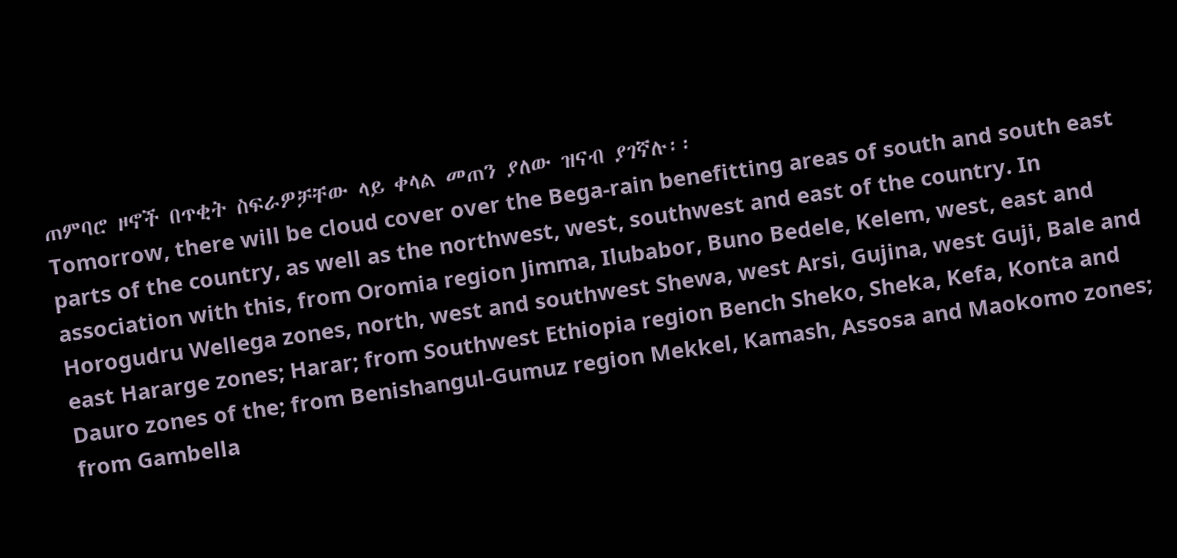ጠምባሮ ዞኖች በጥቂት ስፍራዎቻቸው ላይ ቀላል መጠን ያለው ዝናብ ያገኛሉ፡፡
Tomorrow, there will be cloud cover over the Bega-rain benefitting areas of south and south east parts of the country, as well as the northwest, west, southwest and east of the country. In association with this, from Oromia region Jimma, Ilubabor, Buno Bedele, Kelem, west, east and Horogudru Wellega zones, north, west and southwest Shewa, west Arsi, Gujina, west Guji, Bale and east Hararge zones; Harar; from Southwest Ethiopia region Bench Sheko, Sheka, Kefa, Konta and Dauro zones of the; from Benishangul-Gumuz region Mekkel, Kamash, Assosa and Maokomo zones; from Gambella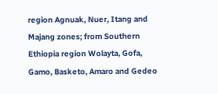region Agnuak, Nuer, Itang and Majang zones; from Southern Ethiopia region Wolayta, Gofa, Gamo, Basketo, Amaro and Gedeo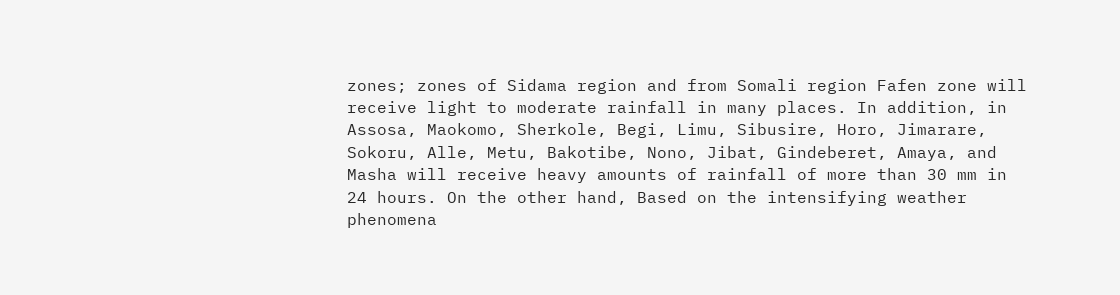zones; zones of Sidama region and from Somali region Fafen zone will receive light to moderate rainfall in many places. In addition, in Assosa, Maokomo, Sherkole, Begi, Limu, Sibusire, Horo, Jimarare, Sokoru, Alle, Metu, Bakotibe, Nono, Jibat, Gindeberet, Amaya, and Masha will receive heavy amounts of rainfall of more than 30 mm in 24 hours. On the other hand, Based on the intensifying weather phenomena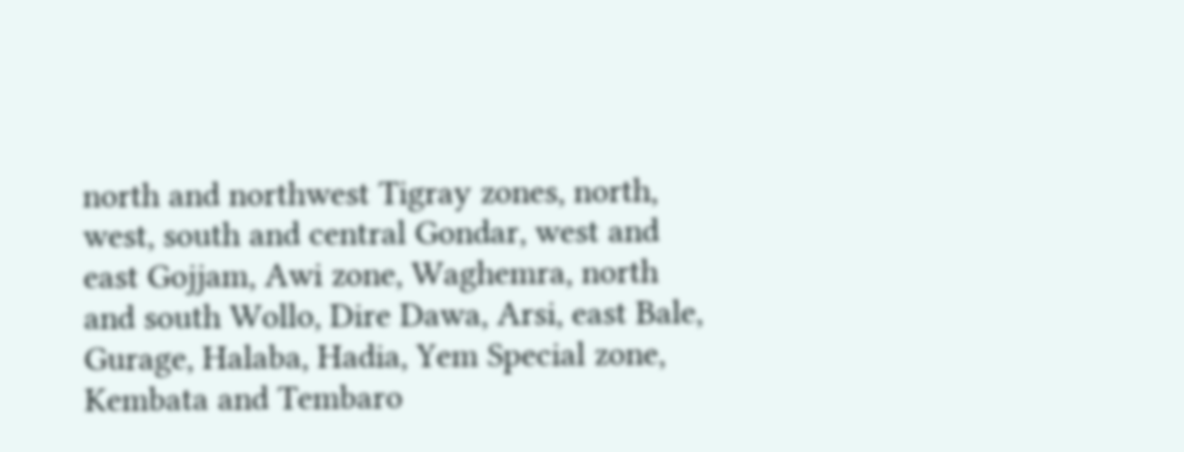north and northwest Tigray zones, north, west, south and central Gondar, west and east Gojjam, Awi zone, Waghemra, north and south Wollo, Dire Dawa, Arsi, east Bale, Gurage, Halaba, Hadia, Yem Special zone, Kembata and Tembaro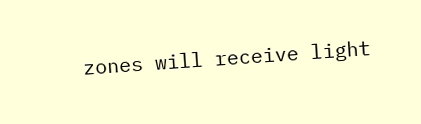zones will receive light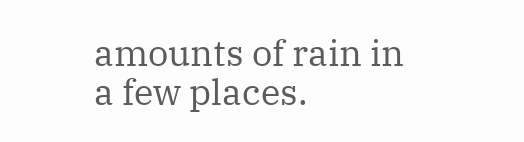amounts of rain in a few places.